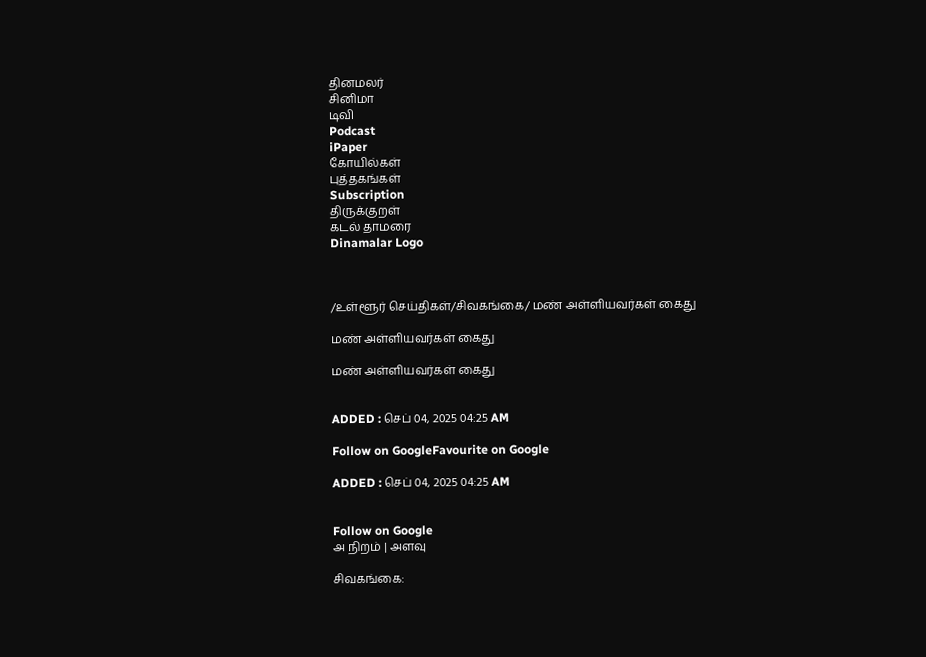தினமலர்
சினிமா
டிவி
Podcast
iPaper
கோயில்கள்
புத்தகங்கள்
Subscription
திருக்குறள்
கடல் தாமரை
Dinamalar Logo



/உள்ளூர் செய்திகள்/சிவகங்கை/ மண் அள்ளியவர்கள் கைது

மண் அள்ளியவர்கள் கைது

மண் அள்ளியவர்கள் கைது


ADDED : செப் 04, 2025 04:25 AM

Follow on GoogleFavourite on Google

ADDED : செப் 04, 2025 04:25 AM


Follow on Google
அ நிறம் | அளவு

சிவகங்கை: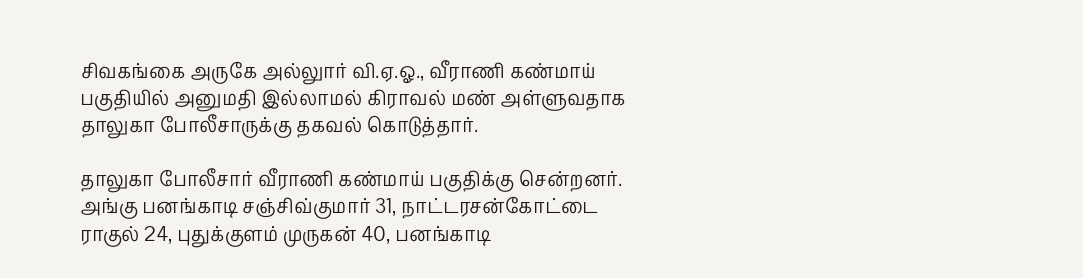சிவகங்கை அருகே அல்லுார் வி.ஏ.ஓ., வீராணி கண்மாய் பகுதியில் அனுமதி இல்லாமல் கிராவல் மண் அள்ளுவதாக தாலுகா போலீசாருக்கு தகவல் கொடுத்தார்.

தாலுகா போலீசார் வீராணி கண்மாய் பகுதிக்கு சென்றனர். அங்கு பனங்காடி சஞ்சிவ்குமார் 31, நாட்டரசன்கோட்டை ராகுல் 24, புதுக்குளம் முருகன் 40, பனங்காடி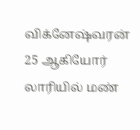விக்னேஷ்வரன் 25 ஆகியோர் லாரியில் மண்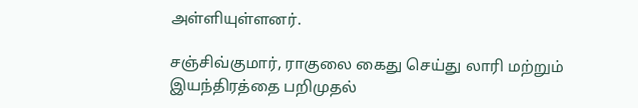அள்ளியுள்ளனர்.

சஞ்சிவ்குமார், ராகுலை கைது செய்து லாரி மற்றும் இயந்திரத்தை பறிமுதல்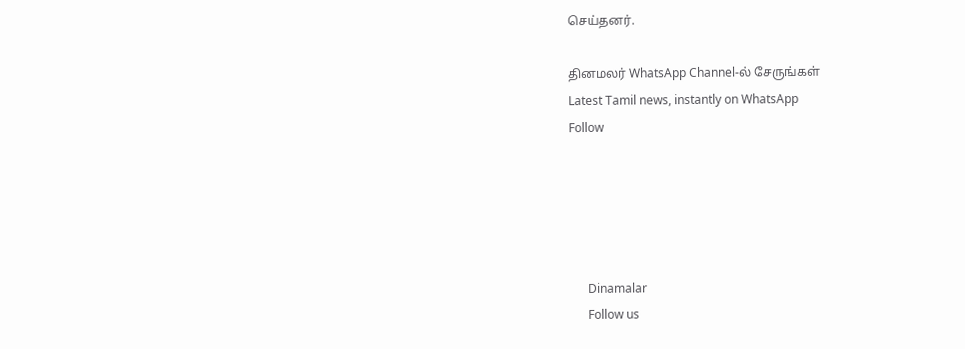செய்தனர்.

தினமலர் WhatsApp Channel-ல் சேருங்கள்
Latest Tamil news, instantly on WhatsApp
Follow





      Dinamalar
      Follow us